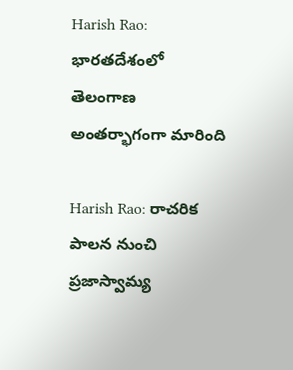Harish Rao: భారతదేశంలో తెలంగాణ అంతర్భాగంగా మారింది

Harish Rao: రాచరిక పాలన నుంచి ప్రజాస్వామ్య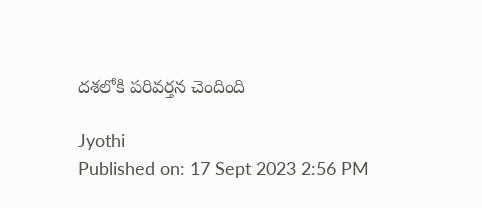దశలోకి పరివర్తన చెందింది

Jyothi
Published on: 17 Sept 2023 2:56 PM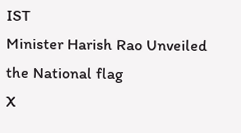IST
Minister Harish Rao Unveiled the National flag
X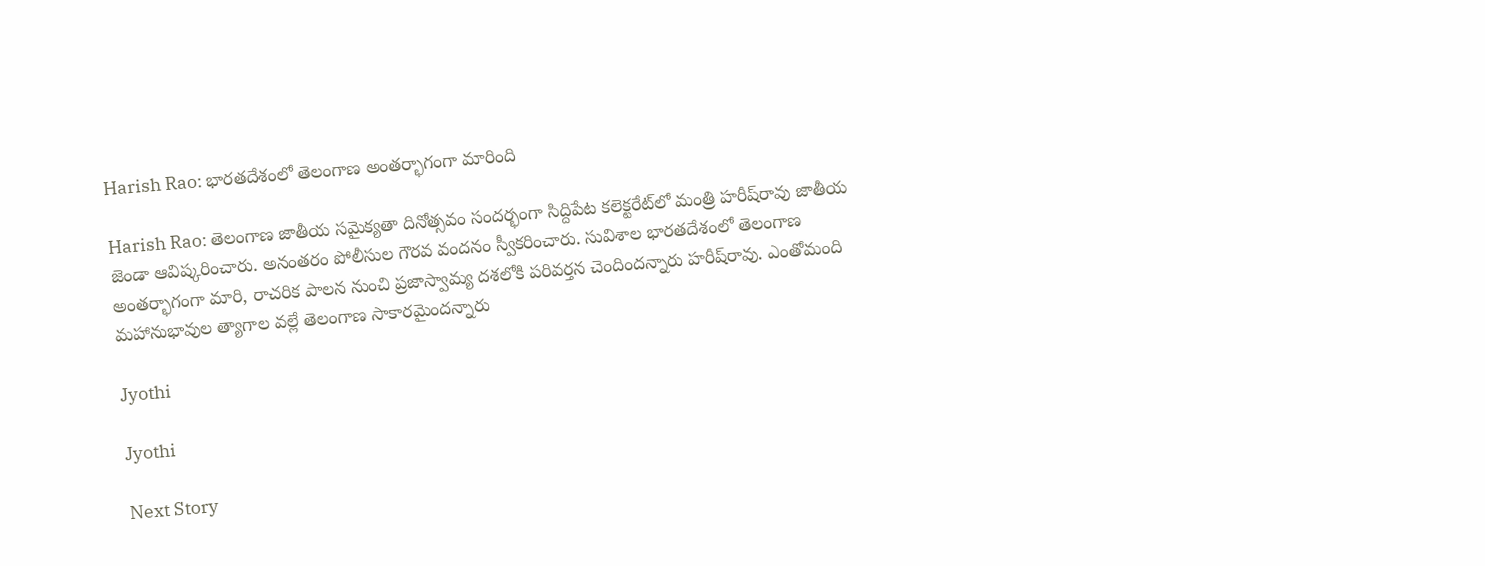Harish Rao: భారతదేశంలో తెలంగాణ అంతర్భాగంగా మారింది

Harish Rao: తెలంగాణ జాతీయ సమైక్యతా దినోత్సవం సందర్భంగా సిద్దిపేట కలెక్టరేట్‌లో మంత్రి హరీష్‌రావు జాతీయ జెండా ఆవిష్కరించారు. అనంతరం పోలీసుల గౌరవ వందనం స్వీకరించారు. సువిశాల భారతదేశంలో తెలంగాణ అంతర్భాగంగా మారి, రాచరిక పాలన నుంచి ప్రజాస్వామ్య దశలోకి పరివర్తన చెందిందన్నారు హరీష్‌రావు. ఎంతోమంది మహానుభావుల త్యాగాల వల్లే తెలంగాణ సాకారమైందన్నారు

Jyothi

Jyothi

Next Story